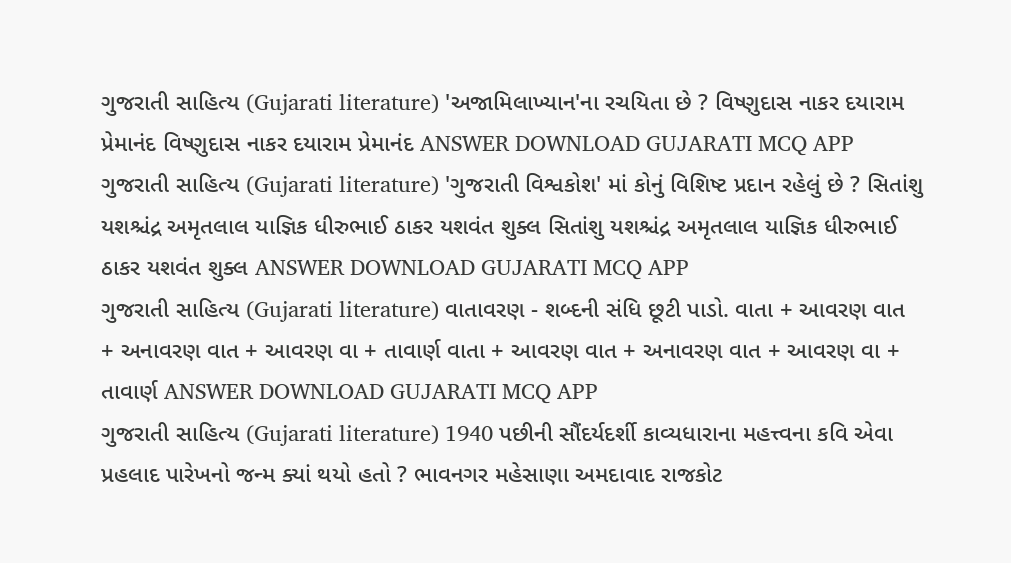ગુજરાતી સાહિત્ય (Gujarati literature) 'અજામિલાખ્યાન'ના રચયિતા છે ? વિષ્ણુદાસ નાકર દયારામ પ્રેમાનંદ વિષ્ણુદાસ નાકર દયારામ પ્રેમાનંદ ANSWER DOWNLOAD GUJARATI MCQ APP
ગુજરાતી સાહિત્ય (Gujarati literature) 'ગુજરાતી વિશ્વકોશ' માં કોનું વિશિષ્ટ પ્રદાન રહેલું છે ? સિતાંશુ યશશ્ચંદ્ર અમૃતલાલ યાજ્ઞિક ધીરુભાઈ ઠાકર યશવંત શુક્લ સિતાંશુ યશશ્ચંદ્ર અમૃતલાલ યાજ્ઞિક ધીરુભાઈ ઠાકર યશવંત શુક્લ ANSWER DOWNLOAD GUJARATI MCQ APP
ગુજરાતી સાહિત્ય (Gujarati literature) વાતાવરણ - શબ્દની સંધિ છૂટી પાડો. વાતા + આવરણ વાત + અનાવરણ વાત + આવરણ વા + તાવાર્ણ વાતા + આવરણ વાત + અનાવરણ વાત + આવરણ વા + તાવાર્ણ ANSWER DOWNLOAD GUJARATI MCQ APP
ગુજરાતી સાહિત્ય (Gujarati literature) 1940 પછીની સૌંદર્યદર્શી કાવ્યધારાના મહત્ત્વના કવિ એવા પ્રહલાદ પારેખનો જન્મ ક્યાં થયો હતો ? ભાવનગર મહેસાણા અમદાવાદ રાજકોટ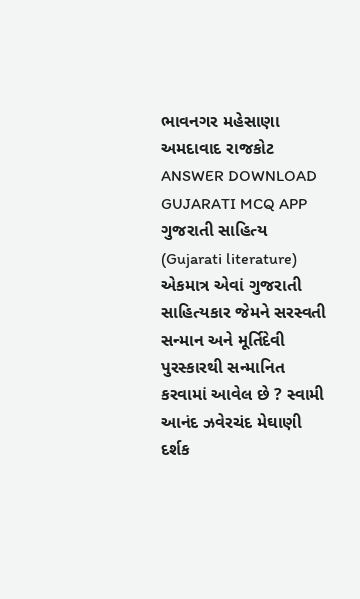ભાવનગર મહેસાણા અમદાવાદ રાજકોટ ANSWER DOWNLOAD GUJARATI MCQ APP
ગુજરાતી સાહિત્ય (Gujarati literature) એકમાત્ર એવાં ગુજરાતી સાહિત્યકાર જેમને સરસ્વતી સન્માન અને મૂર્તિદેવી પુરસ્કારથી સન્માનિત કરવામાં આવેલ છે ? સ્વામી આનંદ ઝવેરચંદ મેઘાણી દર્શક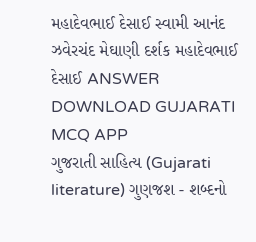મહાદેવભાઈ દેસાઈ સ્વામી આનંદ ઝવેરચંદ મેઘાણી દર્શક મહાદેવભાઈ દેસાઈ ANSWER DOWNLOAD GUJARATI MCQ APP
ગુજરાતી સાહિત્ય (Gujarati literature) ગુણજશ - શબ્દનો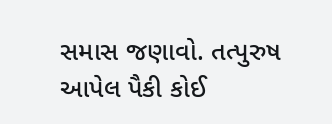સમાસ જણાવો. તત્પુરુષ આપેલ પૈકી કોઈ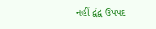નહીં દ્વંદ્વ ઉપપદ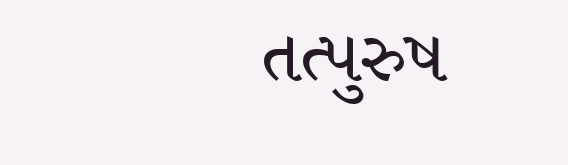તત્પુરુષ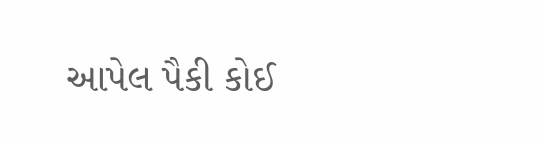આપેલ પૈકી કોઈ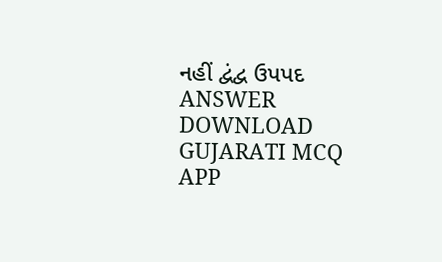નહીં દ્વંદ્વ ઉપપદ ANSWER DOWNLOAD GUJARATI MCQ APP